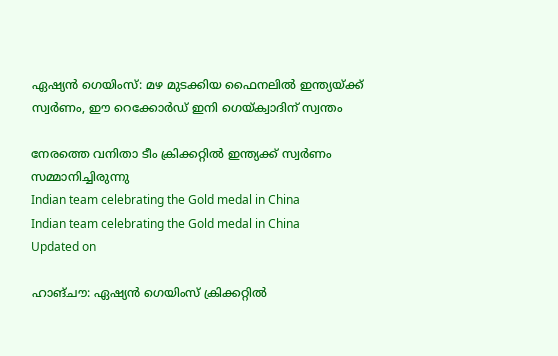ഏഷ്യന്‍ ഗെയിംസ്: മഴ മുടക്കിയ ഫൈനലിൽ ഇന്ത്യയ്ക്ക് സ്വർണം, ഈ റെക്കോർഡ് ഇനി ഗെയ്ക്വാദിന് സ്വന്തം

നേരത്തെ വനിതാ ടീം ക്രിക്കറ്റില്‍ ഇന്ത്യക്ക് സ്വര്‍ണം സമ്മാനിച്ചിരുന്നു
Indian team celebrating the Gold medal in China
Indian team celebrating the Gold medal in China
Updated on

ഹാങ്ചൗ: ഏഷ്യന്‍ ഗെയിംസ് ക്രിക്കറ്റിൽ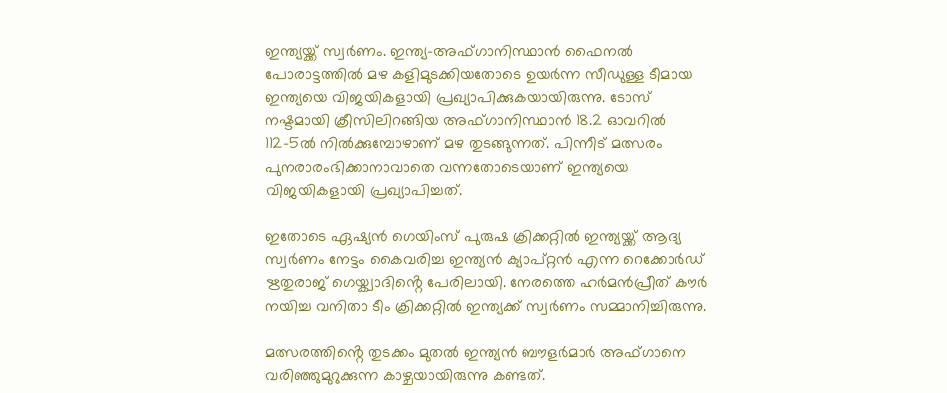ഇന്ത്യയ്ക്ക് സ്വർണം. ഇന്ത്യ-അഫ്ഗാനിസ്ഥാന്‍ ഫൈനല്‍ പോരാട്ടത്തിൽ മഴ കളിമുടക്കിയതോടെ ഉയര്‍ന്ന സീഡുള്ള ടീമായ ഇന്ത്യയെ വിജയികളായി പ്രഖ്യാപിക്കുകയായിരുന്നു. ടോസ് നഷ്ടമായി ക്രീസിലിറങ്ങിയ അഫ്ഗാനിസ്ഥാന്‍ 18.2 ഓവറില്‍ 112-5ല്‍ നില്‍ക്കുമ്പോഴാണ് മഴ തുടങ്ങുന്നത്. പിന്നീട് മത്സരം പുനരാരംഭിക്കാനാവാതെ വന്നതോടെയാണ് ഇന്ത്യയെ വിജയികളായി പ്രഖ്യാപിച്ചത്.

ഇതോടെ ഏഷ്യന്‍ ഗെയിംസ് പുരുഷ ക്രിക്കറ്റില്‍ ഇന്ത്യയ്ക്ക് ആദ്യ സ്വർണം നേട്ടം കൈവരിച്ച ഇന്ത്യൻ ക്യാപ്റ്റൻ എന്ന റെക്കോർഡ് ഋതുരാജ് ഗെയ്ക്വാദിൻ്റെ പേരിലായി. നേരത്തെ ഹർമൻപ്രീത് കൗർ നയിച്ച വനിതാ ടീം ക്രിക്കറ്റില്‍ ഇന്ത്യക്ക് സ്വര്‍ണം സമ്മാനിച്ചിരുന്നു.

മത്സരത്തിൻ്റെ തുടക്കം മുതൽ ഇന്ത്യൻ ബൗളർമാർ അഫ്ഗാനെ വരിഞ്ഞുമുറുക്കുന്ന കാഴ്ചയായിരുന്നു കണ്ടത്.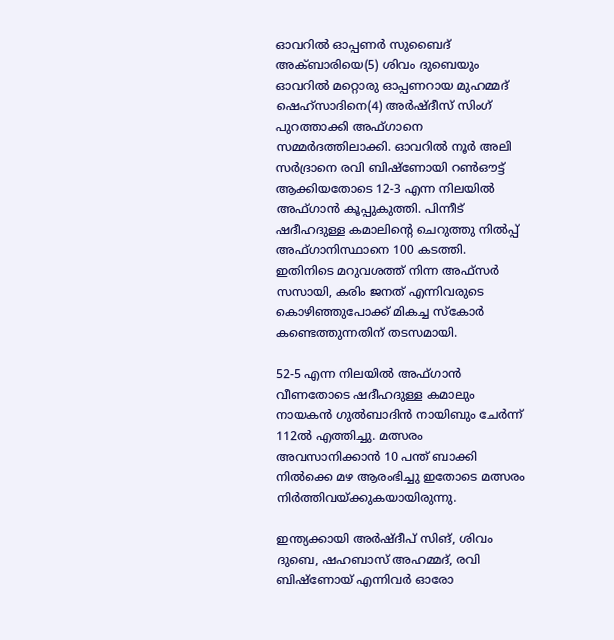ഓവറിൽ ഓപ്പണര്‍ സുബൈദ് അക്ബാരിയെ(5) ശിവം ദുബെയും ഓവറിൽ മറ്റൊരു ഓപ്പണറായ മുഹമ്മദ് ഷെഹ്സാദിനെ(4) അര്‍ഷ്ദീസ് സിംഗ് പുറത്താക്കി അഫ്ഗാനെ സമ്മർദത്തിലാക്കി. ഓവറിൽ നൂര്‍ അലി സര്‍ദ്രാനെ രവി ബിഷ്‌ണോയി റൺഔട്ട് ആക്കിയതോടെ 12-3 എന്ന നിലയിൽ അഫ്ഗാൻ കൂപ്പുകുത്തി. പിന്നീട് ഷദീഹദുള്ള കമാലിൻ്റെ ചെറുത്തു നിൽപ്പ് അഫ്ഗാനിസ്ഥാനെ 100 കടത്തി. ഇതിനിടെ മറുവശത്ത് നിന്ന അഫ്സർ സസായി, കരിം ജനത് എന്നിവരുടെ കൊഴിഞ്ഞുപോക്ക് മികച്ച സ്കോർ കണ്ടെത്തുന്നതിന് തടസമായി.

52-5 എന്ന നിലയിൽ അഫ്‌ഗാൻ വീണതോടെ ഷദീഹദുള്ള കമാലും നായകൻ ഗുൽബാദിൻ നായിബും ചേർന്ന് 112ൽ എത്തിച്ചു. മത്സരം അവസാനിക്കാൻ 10 പന്ത് ബാക്കി നിൽക്കെ മഴ ആരംഭിച്ചു ഇതോടെ മത്സരം നിർത്തിവയ്ക്കുകയായിരുന്നു.

ഇന്ത്യക്കായി അര്‍ഷ്ദീപ് സിങ്, ശിവം ദുബെ, ഷഹബാസ് അഹമ്മദ്, രവി ബിഷ്ണോയ് എന്നിവര്‍ ഓരോ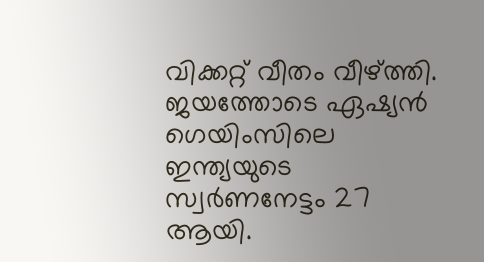വിക്കറ്റ് വീതം വീഴ്ത്തി. ജയത്തോടെ ഏഷ്യന്‍ ഗെയിംസിലെ ഇന്ത്യയുടെ സ്വര്‍ണനേട്ടം 27 ആയി.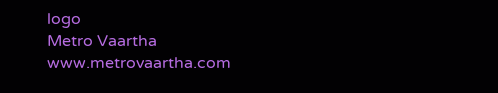logo
Metro Vaartha
www.metrovaartha.com